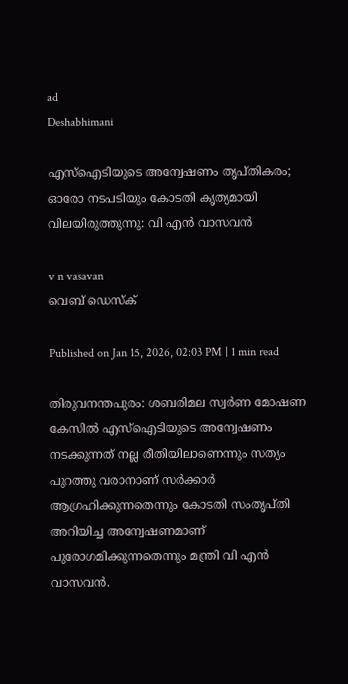ad
Deshabhimani

എസ്ഐടിയുടെ അന്വേഷണം തൃപ്തികരം; ഓരോ നടപടിയും കോടതി കൃത്യമായി വിലയിരുത്തുന്നു: വി എൻ വാസവൻ

v n vasavan
വെബ് ഡെസ്ക്

Published on Jan 15, 2026, 02:03 PM | 1 min read

തിരുവനന്തപുരം: ശബരിമല സ്വർണ മോഷണ കേസിൽ എസ്ഐടിയുടെ അന്വേഷണം നടക്കുന്നത് നല്ല രീതിയിലാണെന്നും സത്യം പുറത്തു വരാനാണ് സർക്കാർ ആഗ്രഹിക്കുന്നതെന്നും കോടതി സംതൃപ്തി അറിയിച്ച അന്വേഷണമാണ് പുരോഗമിക്കുന്നതെന്നും മന്ത്രി വി എൻ വാസവൻ.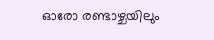ഓരോ രണ്ടാഴ്ചയിലും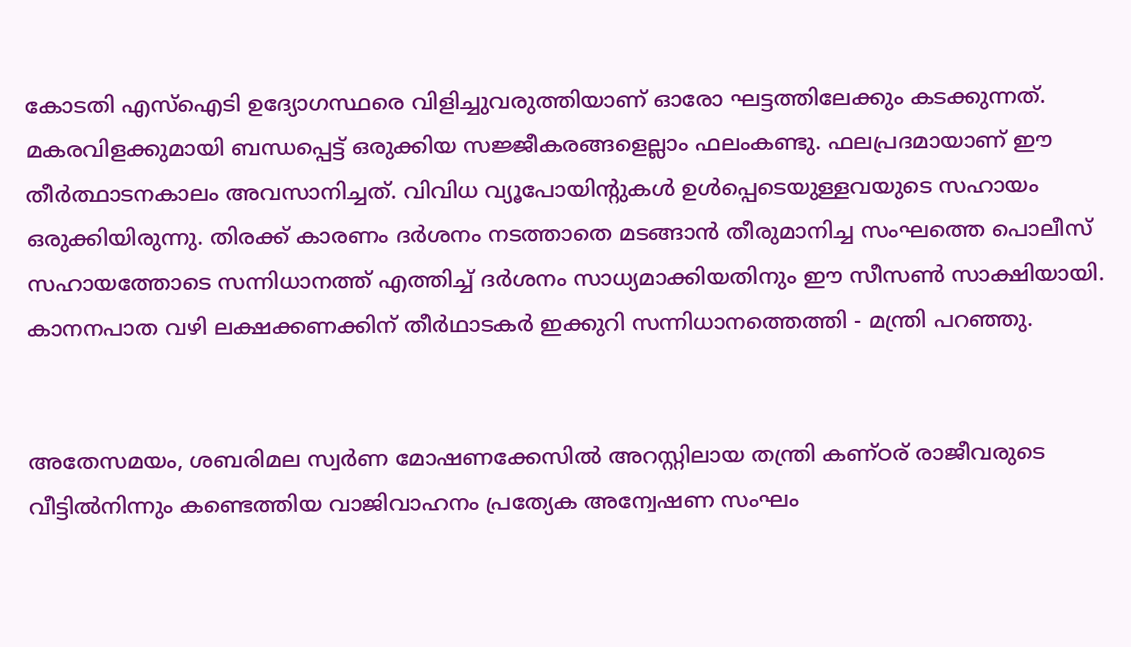കോടതി എസ്ഐടി ഉദ്യോഗസ്ഥരെ വിളിച്ചുവരുത്തിയാണ് ഓരോ ഘട്ടത്തിലേക്കും കടക്കുന്നത്. മകരവിളക്കുമായി ബന്ധപ്പെട്ട് ഒരുക്കിയ സജ്ജീകരങ്ങളെല്ലാം ഫലംകണ്ടു. ഫലപ്രദമായാണ് ഈ തീർത്ഥാടനകാലം അവസാനിച്ചത്. വിവിധ വ്യൂപോയിന്റുകൾ ഉൾപ്പെടെയുള്ളവയുടെ സഹായം ഒരുക്കിയിരുന്നു. തിരക്ക്‌ കാരണം ദർശനം നടത്താതെ മടങ്ങാൻ തീരുമാനിച്ച സംഘത്തെ പൊലീസ്‌ സഹായത്തോടെ സന്നിധാനത്ത്‌ എത്തിച്ച്‌ ദർശനം സാധ്യമാക്കിയതിനും ഇ‍ൗ സീസൺ സാക്ഷിയായി. കാനനപാത വഴി ലക്ഷക്കണക്കിന്‌ തീർഥാടകർ ഇക്കുറി സന്നിധാനത്തെത്തി - മന്ത്രി പറഞ്ഞു.


അതേസമയം, ശബരിമല സ്വർണ മോഷണക്കേസിൽ അറസ്റ്റിലായ തന്ത്രി കണ്ഠര് രാജീവരുടെ വീട്ടിൽനിന്നും കണ്ടെത്തിയ വാജിവാഹനം പ്രത്യേക അന്വേഷണ സംഘം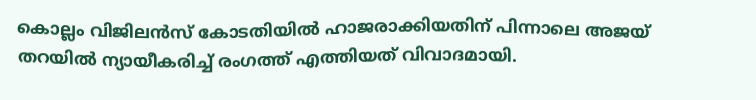കൊല്ലം വിജിലൻസ് കോടതിയിൽ ഹാജരാക്കിയതിന് പിന്നാലെ അജയ് തറയിൽ ന്യായീകരിച്ച് രംഗത്ത് എത്തിയത് വിവാദമായി.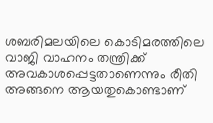ശബരിമലയിലെ കൊടിമരത്തിലെ വാജി വാഹനം തന്ത്രിക്ക് അവകാശപ്പെട്ടതാണെന്നും രീതി അങ്ങനെ ആയതുകൊണ്ടാണ്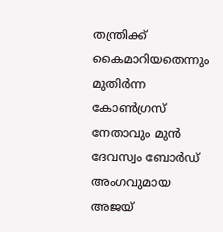തന്ത്രിക്ക് കൈമാറിയതെന്നും മുതിർന്ന കോൺഗ്രസ് നേതാവും മുൻ ദേവസ്വം ബോര്‍ഡ് അംഗവുമായ അജയ്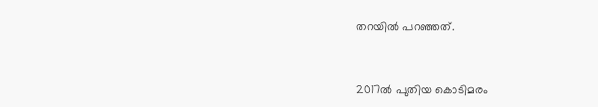തറയിൽ പറഞ്ഞത്.


2017ൽ പുതിയ കൊടിമരം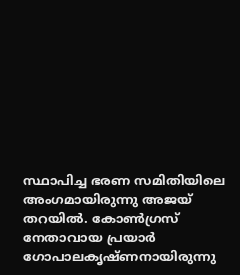സ്ഥാപിച്ച ഭരണ സമിതിയിലെ അംഗമായിരുന്നു അജയ് തറയിൽ. കോണ്‍ഗ്രസ് നേതാവായ പ്രയാർ ഗോപാലകൃഷ്ണനായിരുന്നു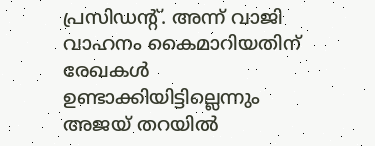പ്രസിഡന്റ്. അന്ന് വാജി വാഹനം കൈമാറിയതിന് രേഖകൾ ഉണ്ടാക്കിയിട്ടില്ലെന്നും അജയ് തറയിൽ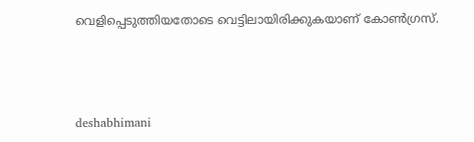വെളിപ്പെടുത്തിയതോടെ വെട്ടിലായിരിക്കുകയാണ് കോൺഗ്രസ്.



deshabhimani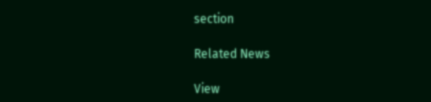section

Related News

View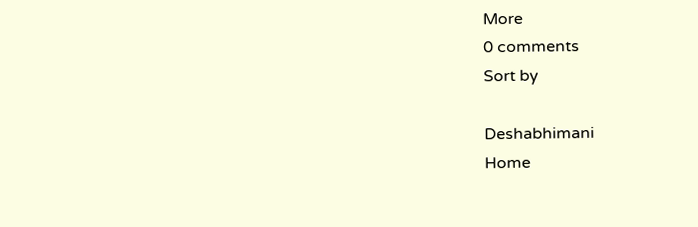More
0 comments
Sort by

Deshabhimani
Home